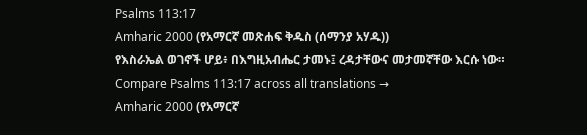Psalms 113:17
Amharic 2000 (የአማርኛ መጽሐፍ ቅዱስ (ሰማንያ አሃዱ))
የእስራኤል ወገኖች ሆይ፥ በእግዚአብሔር ታመኑ፤ ረዳታቸውና መታመኛቸው እርሱ ነው።
Compare Psalms 113:17 across all translations →
Amharic 2000 (የአማርኛ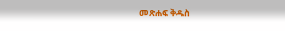መጽሐፍ ቅዱስ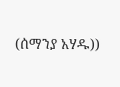(ሰማንያ አሃዱ))